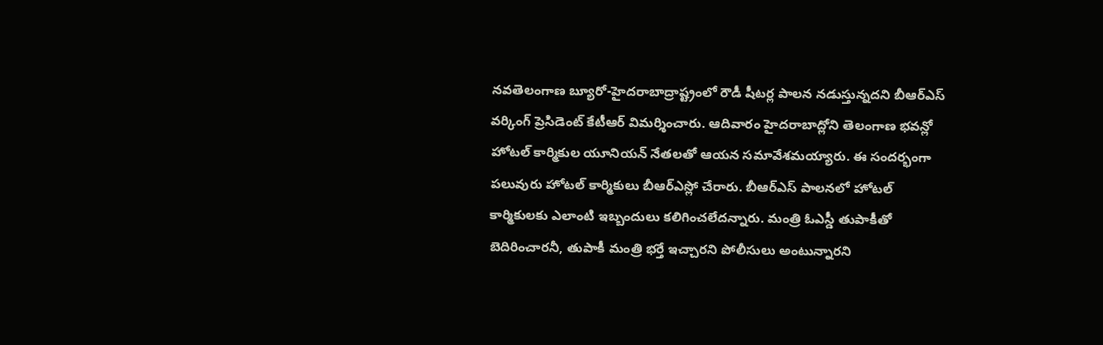నవతెలంగాణ బ్యూరో-హైదరాబాద్రాష్ట్రంలో రౌడీ షీటర్ల పాలన నడుస్తున్నదని బీఆర్ఎస్ వర్కింగ్ ప్రెసిడెంట్ కేటీఆర్ విమర్శించారు. ఆదివారం హైదరాబాద్లోని తెలంగాణ భవన్లో హోటల్ కార్మికుల యూనియన్ నేతలతో ఆయన సమావేశమయ్యారు. ఈ సందర్భంగా పలువురు హోటల్ కార్మికులు బీఆర్ఎస్లో చేరారు. బీఆర్ఎస్ పాలనలో హోటల్ కార్మికులకు ఎలాంటి ఇబ్బందులు కలిగించలేదన్నారు. మంత్రి ఓఎస్డీ తుపాకీతో బెదిరించారనీ, తుపాకీ మంత్రి భర్తే ఇచ్చారని పోలీసులు అంటున్నారని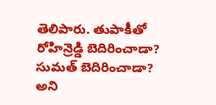తెలిపారు. తుపాకీతో రోహిన్రెడ్డి బెదిరించాడా? సుమత్ బెదిరించాడా? అని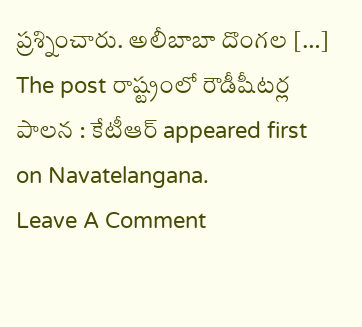ప్రశ్నించారు. అలీబాబా దొంగల […]
The post రాష్ట్రంలో రౌడీషీటర్ల పాలన : కేటీఆర్ appeared first on Navatelangana.
Leave A Comment